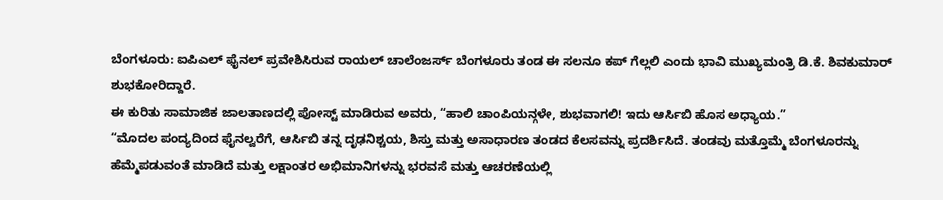ಬೆಂಗಳೂರು: ಐಪಿಎಲ್ ಫೈನಲ್ ಪ್ರವೇಶಿಸಿರುವ ರಾಯಲ್ ಚಾಲೆಂಜರ್ಸ್ ಬೆಂಗಳೂರು ತಂಡ ಈ ಸಲನೂ ಕಪ್ ಗೆಲ್ಲಲಿ ಎಂದು ಭಾವಿ ಮುಖ್ಯಮಂತ್ರಿ ಡಿ.ಕೆ. ಶಿವಕುಮಾರ್ ಶುಭಕೋರಿದ್ದಾರೆ.
ಈ ಕುರಿತು ಸಾಮಾಜಿಕ ಜಾಲತಾಣದಲ್ಲಿ ಪೋಸ್ಟ್ ಮಾಡಿರುವ ಅವರು, “ಹಾಲಿ ಚಾಂಪಿಯನ್ಗಳೇ, ಶುಭವಾಗಲಿ! ಇದು ಆರ್ಸಿಬಿ ಹೊಸ ಅಧ್ಯಾಯ.”
“ಮೊದಲ ಪಂದ್ಯದಿಂದ ಫೈನಲ್ವರೆಗೆ, ಆರ್ಸಿಬಿ ತನ್ನ ದೃಢನಿಶ್ಚಯ, ಶಿಸ್ತು ಮತ್ತು ಅಸಾಧಾರಣ ತಂಡದ ಕೆಲಸವನ್ನು ಪ್ರದರ್ಶಿಸಿದೆ. ತಂಡವು ಮತ್ತೊಮ್ಮೆ ಬೆಂಗಳೂರನ್ನು ಹೆಮ್ಮೆಪಡುವಂತೆ ಮಾಡಿದೆ ಮತ್ತು ಲಕ್ಷಾಂತರ ಅಭಿಮಾನಿಗಳನ್ನು ಭರವಸೆ ಮತ್ತು ಆಚರಣೆಯಲ್ಲಿ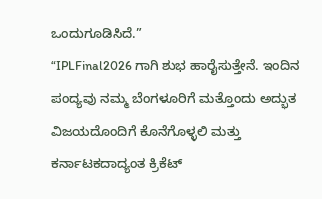ಒಂದುಗೂಡಿಸಿದೆ.”
“IPLFinal2026 ಗಾಗಿ ಶುಭ ಹಾರೈಸುತ್ತೇನೆ. ಇಂದಿನ ಪಂದ್ಯವು ನಮ್ಮ ಬೆಂಗಳೂರಿಗೆ ಮತ್ತೊಂದು ಅದ್ಭುತ ವಿಜಯದೊಂದಿಗೆ ಕೊನೆಗೊಳ್ಳಲಿ ಮತ್ತು ಕರ್ನಾಟಕದಾದ್ಯಂತ ಕ್ರಿಕೆಟ್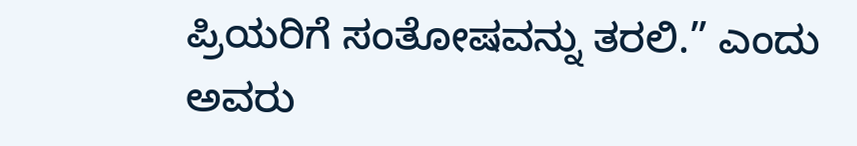ಪ್ರಿಯರಿಗೆ ಸಂತೋಷವನ್ನು ತರಲಿ.” ಎಂದು ಅವರು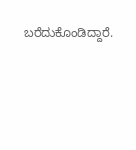ಬರೆದುಕೊಂಡಿದ್ದಾರೆ.